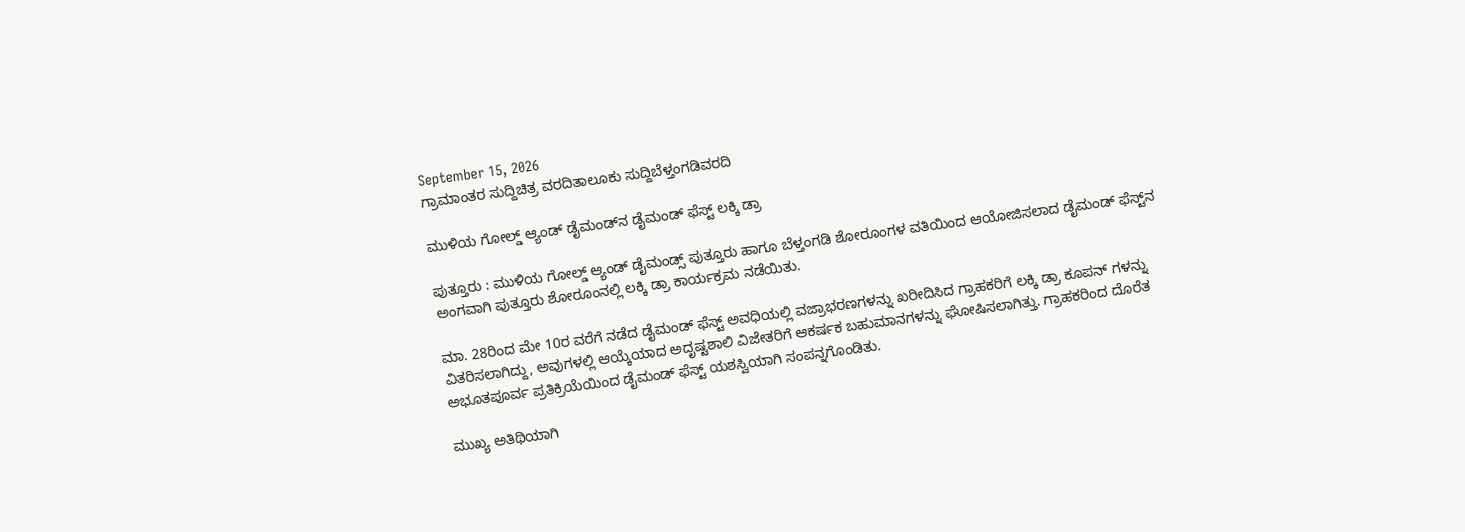September 15, 2026
ಗ್ರಾಮಾಂತರ ಸುದ್ದಿಚಿತ್ರ ವರದಿತಾಲೂಕು ಸುದ್ದಿಬೆಳ್ತಂಗಡಿವರದಿ

ಮುಳಿಯ ಗೋಲ್ಡ್ ಆ್ಯಂಡ್ ಡೈಮಂಡ್‌ನ ಡೈಮಂಡ್ ಫೆಸ್ಟ್‌ ಲಕ್ಕಿ ಡ್ರಾ

ಪುತ್ತೂರು : ಮುಳಿಯ ಗೋಲ್ಡ್ ಆ್ಯಂಡ್ ಡೈಮಂಡ್ಸ್ ಪುತ್ತೂರು ಹಾಗೂ ಬೆಳ್ತಂಗಡಿ ಶೋರೂಂಗಳ ವತಿಯಿಂದ ಆಯೋಜಿಸಲಾದ ಡೈಮಂಡ್‌ ಫೆಸ್ಟ್‌ನ ಅಂಗವಾಗಿ ಪುತ್ತೂರು ಶೋರೂಂನಲ್ಲಿ ಲಕ್ಕಿ ಡ್ರಾ ಕಾರ್ಯಕ್ರಮ ನಡೆಯಿತು.

ಮಾ. 28ರಿಂದ ಮೇ 10ರ ವರೆಗೆ ನಡೆದ ಡೈಮಂಡ್ ಫೆಸ್ಟ್ ಅವಧಿಯಲ್ಲಿ ವಜ್ರಾಭರಣಗಳನ್ನು ಖರೀದಿಸಿದ ಗ್ರಾಹಕರಿಗೆ ಲಕ್ಕಿ ಡ್ರಾ ಕೂಪನ್ ಗಳನ್ನು ವಿತರಿಸಲಾಗಿದ್ದು, ಅವುಗಳಲ್ಲಿ ಆಯ್ಕೆಯಾದ ಅದೃಷ್ಟಶಾಲಿ ವಿಜೇತರಿಗೆ ಆಕರ್ಷಕ ಬಹುಮಾನಗಳನ್ನು ಘೋಷಿಸಲಾಗಿತ್ತು. ಗ್ರಾಹಕರಿಂದ ದೊರೆತ ಅಭೂತಪೂರ್ವ ಪ್ರತಿಕ್ರಿಯೆಯಿಂದ ಡೈಮಂಡ್ ಫೆಸ್ಟ್ ಯಶಸ್ವಿಯಾಗಿ ಸಂಪನ್ನಗೊಂಡಿತು.

ಮುಖ್ಯ ಅತಿಥಿಯಾಗಿ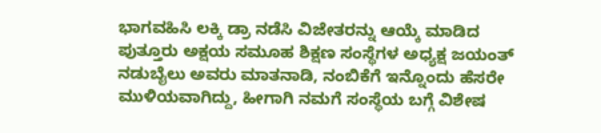ಭಾಗವಹಿಸಿ ಲಕ್ಕಿ ಡ್ರಾ ನಡೆಸಿ ವಿಜೇತರನ್ನು ಆಯ್ಕೆ ಮಾಡಿದ ಪುತ್ತೂರು ಅಕ್ಷಯ ಸಮೂಹ ಶಿಕ್ಷಣ ಸಂಸ್ಥೆಗಳ ಅಧ್ಯಕ್ಷ ಜಯಂತ್‌ ನಡುಬೈಲು ಅವರು ಮಾತನಾಡಿ, ನಂಬಿಕೆಗೆ ಇನ್ನೊಂದು ಹೆಸರೇ ಮುಳಿಯವಾಗಿದ್ದು, ಹೀಗಾಗಿ ನಮಗೆ ಸಂಸ್ಥೆಯ ಬಗ್ಗೆ ವಿಶೇಷ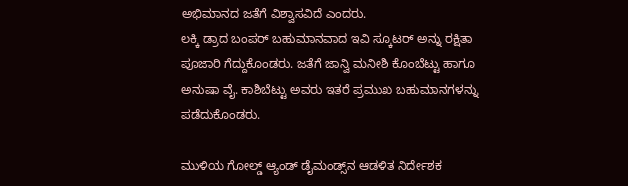ಅಭಿಮಾನದ ಜತೆಗೆ ವಿಶ್ವಾಸವಿದೆ ಎಂದರು.
ಲಕ್ಕಿ ಡ್ರಾದ ಬಂಪರ್ ಬಹುಮಾನವಾದ ಇವಿ ಸ್ಕೂಟರ್ ಅನ್ನು ರಕ್ಷಿತಾ ಪೂಜಾರಿ ಗೆದ್ದುಕೊಂಡರು. ಜತೆಗೆ ಜಾನ್ವಿ ಮನೀಶಿ ಕೊಂಬೆಟ್ಟು ಹಾಗೂ ಅನುಷಾ ವೈ. ಕಾಶಿಬೆಟ್ಟು ಅವರು ಇತರೆ ಪ್ರಮುಖ ಬಹುಮಾನಗಳನ್ನು ಪಡೆದುಕೊಂಡರು.

ಮುಳಿಯ ಗೋಲ್ಡ್ ಆ್ಯಂಡ್ ಡೈಮಂಡ್ಸ್‌ನ ಆಡಳಿತ ನಿರ್ದೇಶಕ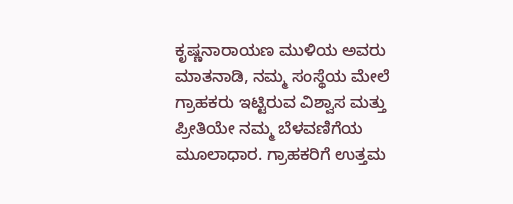ಕೃಷ್ಣನಾರಾಯಣ ಮುಳಿಯ ಅವರು ಮಾತನಾಡಿ, ನಮ್ಮ ಸಂಸ್ಥೆಯ ಮೇಲೆ ಗ್ರಾಹಕರು ಇಟ್ಟಿರುವ ವಿಶ್ವಾಸ ಮತ್ತು ಪ್ರೀತಿಯೇ ನಮ್ಮ ಬೆಳವಣಿಗೆಯ ಮೂಲಾಧಾರ. ಗ್ರಾಹಕರಿಗೆ ಉತ್ತಮ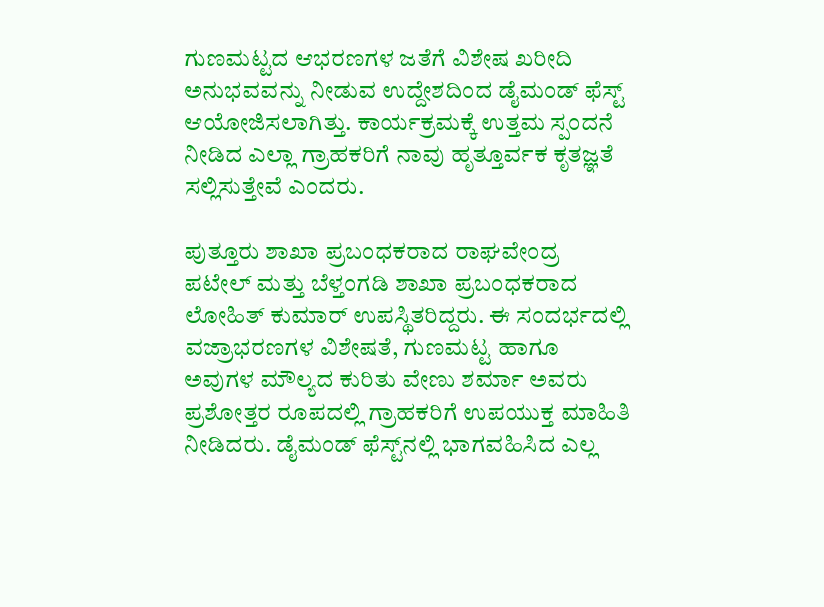ಗುಣಮಟ್ಟದ ಆಭರಣಗಳ ಜತೆಗೆ ವಿಶೇಷ ಖರೀದಿ ಅನುಭವವನ್ನು ನೀಡುವ ಉದ್ದೇಶದಿಂದ ಡೈಮಂಡ್ ಫೆಸ್ಟ್ ಆಯೋಜಿಸಲಾಗಿತ್ತು. ಕಾರ್ಯಕ್ರಮಕ್ಕೆ ಉತ್ತಮ ಸ್ಪಂದನೆ ನೀಡಿದ ಎಲ್ಲಾ ಗ್ರಾಹಕರಿಗೆ ನಾವು ಹೃತ್ತೂರ್ವಕ ಕೃತಜ್ಞತೆ ಸಲ್ಲಿಸುತ್ತೇವೆ ಎಂದರು.

ಪುತ್ತೂರು ಶಾಖಾ ಪ್ರಬಂಧಕರಾದ ರಾಘವೇಂದ್ರ ಪಟೇಲ್ ಮತ್ತು ಬೆಳ್ತಂಗಡಿ ಶಾಖಾ ಪ್ರಬಂಧಕರಾದ ಲೋಹಿತ್ ಕುಮಾರ್ ಉಪಸ್ಥಿತರಿದ್ದರು. ಈ ಸಂದರ್ಭದಲ್ಲಿ ವಜ್ರಾಭರಣಗಳ ವಿಶೇಷತೆ, ಗುಣಮಟ್ಟ ಹಾಗೂ ಅವುಗಳ ಮೌಲ್ಯದ ಕುರಿತು ವೇಣು ಶರ್ಮಾ ಅವರು ಪ್ರಶೋತ್ತರ ರೂಪದಲ್ಲಿ ಗ್ರಾಹಕರಿಗೆ ಉಪಯುಕ್ತ ಮಾಹಿತಿ ನೀಡಿದರು. ಡೈಮಂಡ್ ಫೆಸ್ಟ್‌ನಲ್ಲಿ ಭಾಗವಹಿಸಿದ ಎಲ್ಲ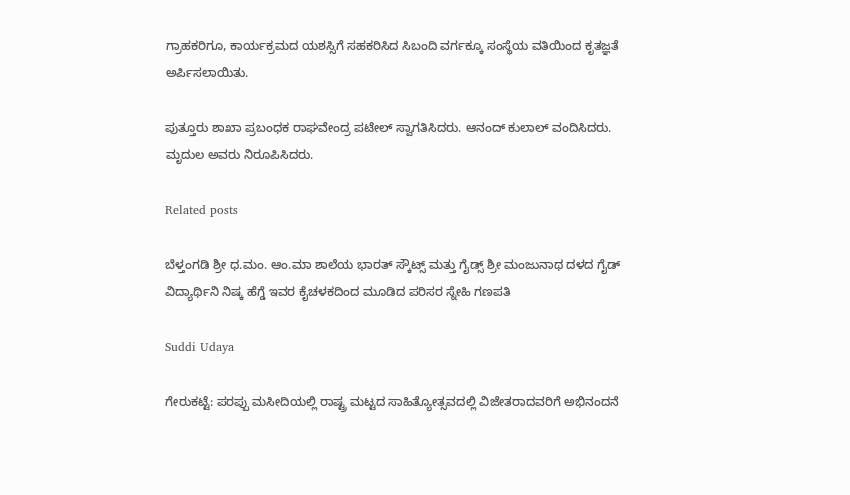ಗ್ರಾಹಕರಿಗೂ, ಕಾರ್ಯಕ್ರಮದ ಯಶಸ್ಸಿಗೆ ಸಹಕರಿಸಿದ ಸಿಬಂದಿ ವರ್ಗಕ್ಕೂ ಸಂಸ್ಥೆಯ ವತಿಯಿಂದ ಕೃತಜ್ಞತೆ ಅರ್ಪಿಸಲಾಯಿತು.

ಪುತ್ತೂರು ಶಾಖಾ ಪ್ರಬಂಧಕ ರಾಘವೇಂದ್ರ ಪಟೇಲ್ ಸ್ವಾಗತಿಸಿದರು. ಆನಂದ್ ಕುಲಾಲ್ ವಂದಿಸಿದರು. ಮೃದುಲ ಅವರು ನಿರೂಪಿಸಿದರು.

Related posts

ಬೆಳ್ತಂಗಡಿ ಶ್ರೀ ಧ.ಮಂ. ಆಂ.ಮಾ ಶಾಲೆಯ ಭಾರತ್ ಸ್ಕೌಟ್ಸ್ ಮತ್ತು ಗೈಡ್ಸ್ ಶ್ರೀ ಮಂಜುನಾಥ ದಳದ ಗೈಡ್ ವಿದ್ಯಾರ್ಥಿನಿ ನಿಷ್ಕ ಹೆಗ್ಡೆ ಇವರ ಕೈಚಳಕದಿಂದ ಮೂಡಿದ ಪರಿಸರ ಸ್ನೇಹಿ ಗಣಪತಿ

Suddi Udaya

ಗೇರುಕಟ್ಟೆ: ಪರಪ್ಪು ಮಸೀದಿಯಲ್ಲಿ ರಾಷ್ಟ್ರ ಮಟ್ಟದ ಸಾಹಿತ್ಯೋತ್ಸವದಲ್ಲಿ ವಿಜೇತರಾದವರಿಗೆ ಅಭಿನಂದನೆ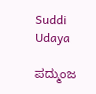Suddi Udaya

ಪದ್ಮುಂಜ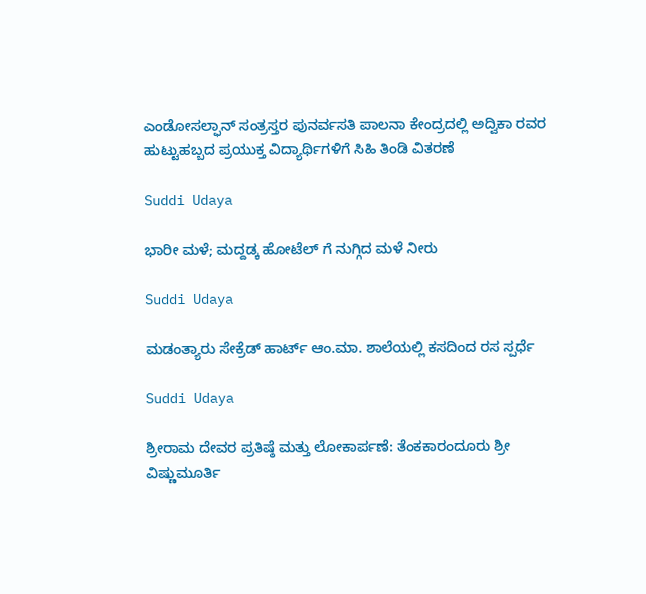ಎಂಡೋಸಲ್ಫಾನ್ ಸಂತ್ರಸ್ತರ ಪುನರ್ವಸತಿ ಪಾಲನಾ ಕೇಂದ್ರದಲ್ಲಿ ಅದ್ವಿಕಾ ರವರ ಹುಟ್ಟುಹಬ್ಬದ ಪ್ರಯುಕ್ತ ವಿದ್ಯಾರ್ಥಿಗಳಿಗೆ ಸಿಹಿ ತಿಂಡಿ ವಿತರಣೆ

Suddi Udaya

ಭಾರೀ ಮಳೆ; ಮದ್ದಡ್ಕ ಹೋಟೆಲ್ ಗೆ ನುಗ್ಗಿದ ಮಳೆ ನೀರು

Suddi Udaya

ಮಡಂತ್ಯಾರು ಸೇಕ್ರೆಡ್ ಹಾರ್ಟ್ ಆಂ.ಮಾ. ಶಾಲೆಯಲ್ಲಿ ಕಸದಿಂದ ರಸ ಸ್ಪರ್ಧೆ

Suddi Udaya

ಶ್ರೀರಾಮ ದೇವರ ಪ್ರತಿಷ್ಠೆ ಮತ್ತು ಲೋಕಾರ್ಪಣೆ: ತೆಂಕಕಾರಂದೂರು ಶ್ರೀ ವಿಷ್ಣುಮೂರ್ತಿ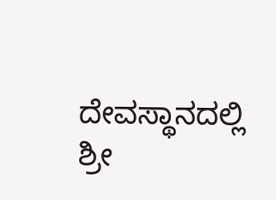ದೇವಸ್ಥಾನದಲ್ಲಿ ಶ್ರೀ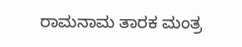ರಾಮನಾಮ ತಾರಕ ಮಂತ್ರ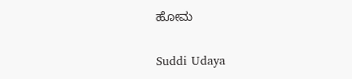ಹೋಮ

Suddi Udaya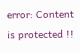error: Content is protected !!